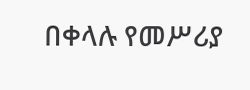በቀላሉ የመሥሪያ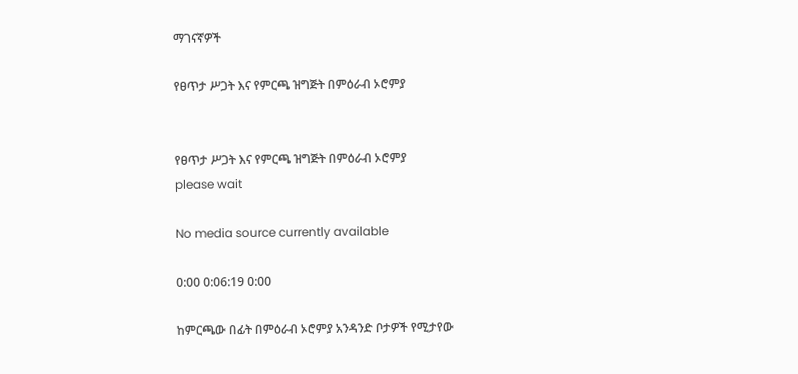ማገናኛዎች

የፀጥታ ሥጋት እና የምርጫ ዝግጅት በምዕራብ ኦሮምያ


የፀጥታ ሥጋት እና የምርጫ ዝግጅት በምዕራብ ኦሮምያ
please wait

No media source currently available

0:00 0:06:19 0:00

ከምርጫው በፊት በምዕራብ ኦሮምያ አንዳንድ ቦታዎች የሚታየው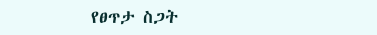የፀጥታ ስጋት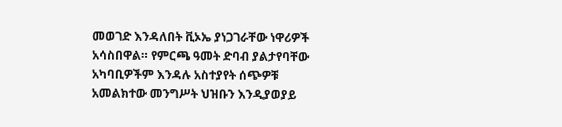መወገድ እንዳለበት ቪኦኤ ያነጋገራቸው ነዋሪዎች አሳስበዋል። የምርጫ ዓመት ድባብ ያልታየባቸው አካባቢዎችም እንዳሉ አስተያየት ሰጭዎቹ አመልክተው መንግሥት ህዝቡን እንዲያወያይ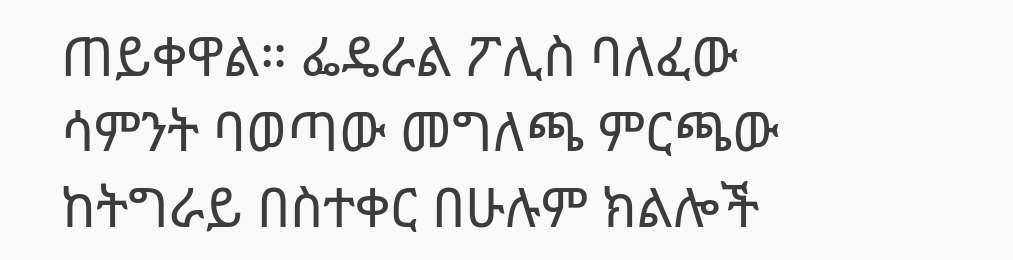ጠይቀዋል። ፌዴራል ፖሊስ ባለፈው ሳምንት ባወጣው መግለጫ ምርጫው ከትግራይ በስተቀር በሁሉም ክልሎች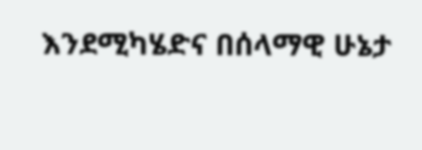እንደሚካሄድና በሰላማዊ ሁኔታ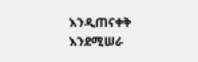እንዲጠናቀቅ እንደሚሠራ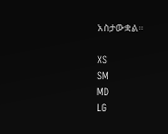አስታውቋል።

XS
SM
MD
LG